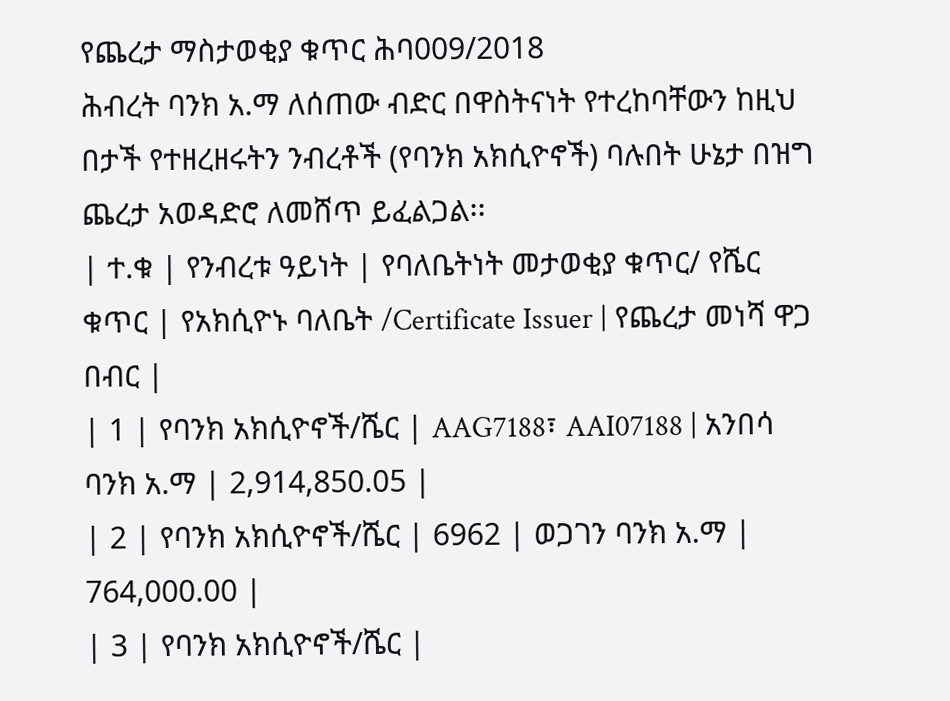የጨረታ ማስታወቂያ ቁጥር ሕባ009/2018
ሕብረት ባንክ አ.ማ ለሰጠው ብድር በዋስትናነት የተረከባቸውን ከዚህ በታች የተዘረዘሩትን ንብረቶች (የባንክ አክሲዮኖች) ባሉበት ሁኔታ በዝግ ጨረታ አወዳድሮ ለመሸጥ ይፈልጋል፡፡
| ተ.ቁ | የንብረቱ ዓይነት | የባለቤትነት መታወቂያ ቁጥር/ የሼር ቁጥር | የአክሲዮኑ ባለቤት /Certificate Issuer | የጨረታ መነሻ ዋጋ በብር |
| 1 | የባንክ አክሲዮኖች/ሼር | AAG7188፣ AAI07188 | አንበሳ ባንክ አ.ማ | 2,914,850.05 |
| 2 | የባንክ አክሲዮኖች/ሼር | 6962 | ወጋገን ባንክ አ.ማ | 764,000.00 |
| 3 | የባንክ አክሲዮኖች/ሼር |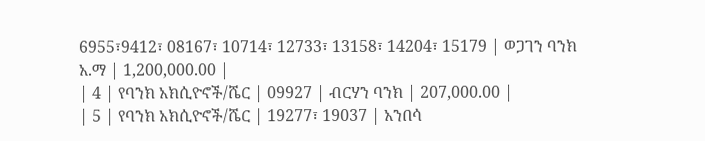6955፣9412፣ 08167፣ 10714፣ 12733፣ 13158፣ 14204፣ 15179 | ወጋገን ባንክ አ.ማ | 1,200,000.00 |
| 4 | የባንክ አክሲዮኖች/ሼር | 09927 | ብርሃን ባንክ | 207,000.00 |
| 5 | የባንክ አክሲዮኖች/ሼር | 19277፣ 19037 | አንበሳ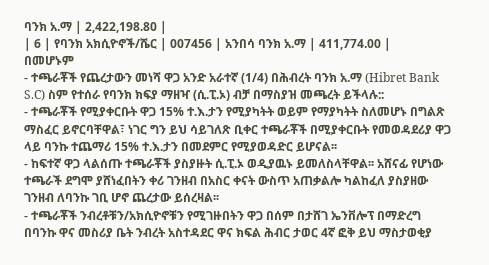ባንክ አ.ማ | 2,422,198.80 |
| 6 | የባንክ አክሲዮኖች/ሼር | 007456 | አንበሳ ባንክ አ.ማ | 411,774.00 |
በመሆኑም
- ተጫራቾች የጨረታውን መነሻ ዋጋ አንድ አራተኛ (1/4) በሕብረት ባንክ አ.ማ (Hibret Bank S.C) ስም የተሰራ የባንክ ክፍያ ማዘዣ (ሲ.ፒ.ኦ) ብቻ በማስያዝ መጫረት ይችላሉ::
- ተጫራቾች የሚያቀርቡት ዋጋ 15% ተ.እ.ታን የሚያካትት ወይም የማያካትት ስለመሆኑ በግልጽ ማስፈር ይኖርባቸዋል፣ ነገር ግን ይህ ሳይገለጽ ቢቀር ተጫራቾች በሚያቀርቡት የመወዳደሪያ ዋጋ ላይ ባንኩ ተጨማሪ 15% ተ.እ.ታን በመደምር የሚያወዳድር ይሆናል፡፡
- ከፍተኛ ዋጋ ላልሰጡ ተጫራቾች ያስያዙት ሲ.ፒ.ኦ ወዲያዉኑ ይመለስላቸዋል፡፡ አሸናፊ የሆነው ተጫራች ደግሞ ያሸነፈበትን ቀሪ ገንዘብ በአስር ቀናት ውስጥ አጠቃልሎ ካልከፈለ ያስያዘው ገንዘብ ለባንኩ ገቢ ሆኖ ጨረታው ይሰረዛል፡፡
- ተጫራቾች ንብረቶቹን/አክሲዮኖቹን የሚገዙበትን ዋጋ በሰም በታሸገ ኤንቨሎፕ በማድረግ በባንኩ ዋና መስሪያ ቤት ንብረት አስተዳደር ዋና ክፍል ሕብር ታወር 4ኛ ፎቅ ይህ ማስታወቂያ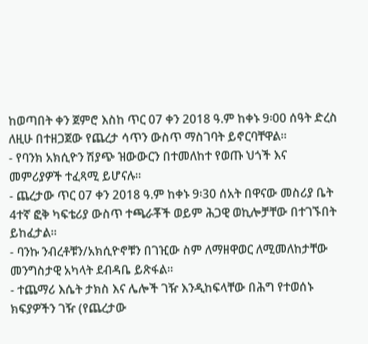ከወጣበት ቀን ጀምሮ እስከ ጥር 07 ቀን 2018 ዓ.ም ከቀኑ 9፡00 ሰዓት ድረስ ለዚሁ በተዘጋጀው የጨረታ ሳጥን ውስጥ ማስገባት ይኖርባቸዋል፡፡
- የባንክ አክሲዮን ሽያጭ ዝውውርን በተመለከተ የወጡ ህጎች እና መምሪያዎች ተፈጻሚ ይሆናሉ፡፡
- ጨረታው ጥር 07 ቀን 2018 ዓ.ም ከቀኑ 9፡30 ሰአት በዋናው መስሪያ ቤት 4ተኛ ፎቅ ካፍቴሪያ ውስጥ ተጫራቾች ወይም ሕጋዊ ወኪሎቻቸው በተገኙበት ይከፈታል፡፡
- ባንኩ ንብረቶቹን/አክሲዮኖቹን በገዢው ስም ለማዘዋወር ለሚመለከታቸው መንግስታዊ አካላት ደብዳቤ ይጽፋል፡፡
- ተጨማሪ እሴት ታክስ እና ሌሎች ገዥ እንዲከፍላቸው በሕግ የተወሰኑ ክፍያዎችን ገዥ (የጨረታው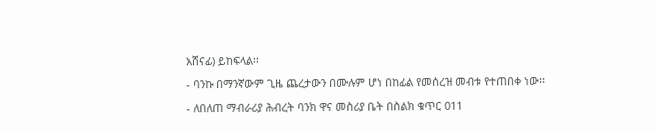አሸናፊ) ይከፍላል፡፡
- ባንኩ በማንኛውም ጊዜ ጨረታውን በሙሉም ሆነ በከፊል የመሰረዝ መብቱ የተጠበቀ ነው፡፡
- ለበለጠ ማብራሪያ ሕብረት ባንክ ዋና መስሪያ ቤት በስልክ ቁጥር 011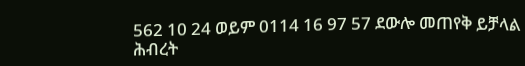562 10 24 ወይም 0114 16 97 57 ደውሎ መጠየቅ ይቻላል
ሕብረት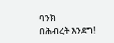ባንክ
በሕብረት እንደግ!